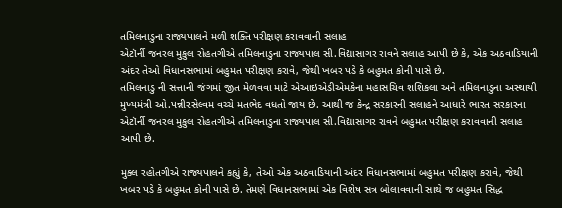તમિલનાડુના રાજ્યપાલને મળી શક્તિ પરીક્ષણ કરાવવાની સલાહ
એટૉર્ની જનરલ મુકુલ રોહતગીએ તમિલનાડુના રાજ્યપાલ સી.વિદ્યાસાગર રાવને સલાહ આપી છે કે, એક અઠવાડિયાની અંદર તેઓ વિધાનસભામાં બહુમત પરીક્ષણ કરાવે, જેથી ખબર પડે કે બહુમત કોની પાસે છે.
તમિલનાડુ ની સત્તાની જંગમાં જીત મેળવવા માટે એઆઇએડીએમકેના મહાસચિવ શશિકલા અને તમિલનાડુના અસ્થાયી મુખ્યમંત્રી ઓ.પન્નીરસેલ્વમ વચ્ચે મતભેદ વધતો જાય છે. આથી જ કેન્દ્ર સરકારની સલાહને આધારે ભારત સરકારના એટૉર્ની જનરલ મુકુલ રોહતગીએ તમિલનાડુના રાજ્યપાલ સી.વિદ્યાસાગર રાવને બહુમત પરીક્ષણ કરાવવાની સલાહ આપી છે.

મુક્લ રહોતગીએ રાજ્યપાલને કહ્યું કે, તેઓ એક અઠવાડિયાની અંદર વિધાનસભામાં બહુમત પરીક્ષણ કરાવે, જેથી ખબર પડે કે બહુમત કોની પાસે છે. તેમણે વિધાનસભામાં એક વિશેષ સત્ર બોલાવવાની સાથે જ બહુમત સિદ્ધ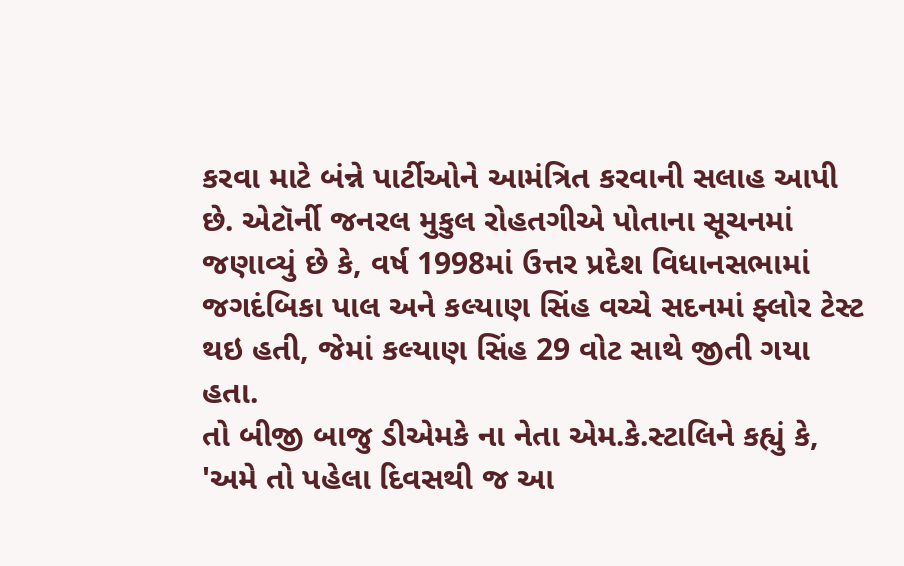કરવા માટે બંન્ને પાર્ટીઓને આમંત્રિત કરવાની સલાહ આપી છે. એટૉર્ની જનરલ મુકુલ રોહતગીએ પોતાના સૂચનમાં જણાવ્યું છે કે, વર્ષ 1998માં ઉત્તર પ્રદેશ વિધાનસભામાં જગદંબિકા પાલ અને કલ્યાણ સિંહ વચ્ચે સદનમાં ફ્લોર ટેસ્ટ થઇ હતી, જેમાં કલ્યાણ સિંહ 29 વોટ સાથે જીતી ગયા હતા.
તો બીજી બાજુ ડીએમકે ના નેતા એમ.કે.સ્ટાલિને કહ્યું કે, 'અમે તો પહેલા દિવસથી જ આ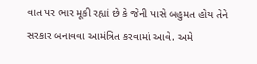વાત પર ભાર મૂકી રહ્યાં છે કે જેની પાસે બહુમત હોય તેને સરકાર બનાવવા આમંત્રિત કરવામાં આવે. અમે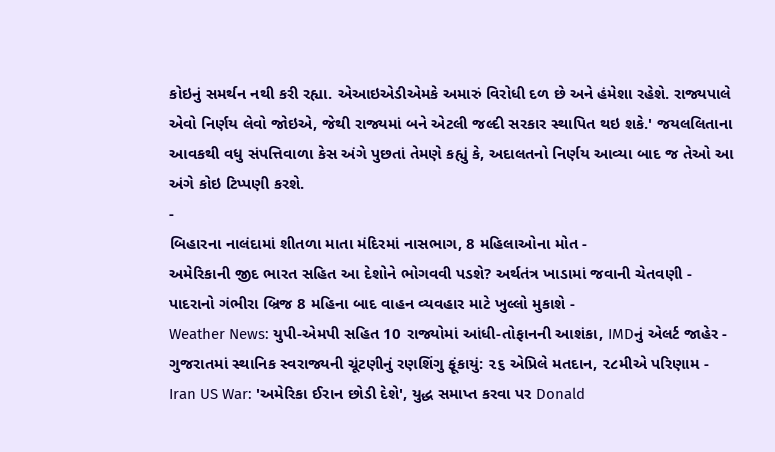કોઇનું સમર્થન નથી કરી રહ્યા. એઆઇએડીએમકે અમારું વિરોધી દળ છે અને હંમેશા રહેશે. રાજ્યપાલે એવો નિર્ણય લેવો જોઇએ, જેથી રાજ્યમાં બને એટલી જલ્દી સરકાર સ્થાપિત થઇ શકે.' જયલલિતાના આવકથી વધુ સંપત્તિવાળા કેસ અંગે પુછતાં તેમણે કહ્યું કે, અદાલતનો નિર્ણય આવ્યા બાદ જ તેઓ આ અંગે કોઇ ટિપ્પણી કરશે.
-
બિહારના નાલંદામાં શીતળા માતા મંદિરમાં નાસભાગ, 8 મહિલાઓના મોત -
અમેરિકાની જીદ ભારત સહિત આ દેશોને ભોગવવી પડશે? અર્થતંત્ર ખાડામાં જવાની ચેતવણી -
પાદરાનો ગંભીરા બ્રિજ 8 મહિના બાદ વાહન વ્યવહાર માટે ખુલ્લો મુકાશે -
Weather News: યુપી-એમપી સહિત 10 રાજ્યોમાં આંધી-તોફાનની આશંકા, IMDનું એલર્ટ જાહેર -
ગુજરાતમાં સ્થાનિક સ્વરાજ્યની ચૂંટણીનું રણશિંગુ ફૂંકાયું: ૨૬ એપ્રિલે મતદાન, ૨૮મીએ પરિણામ -
Iran US War: 'અમેરિકા ઈરાન છોડી દેશે', યુદ્ધ સમાપ્ત કરવા પર Donald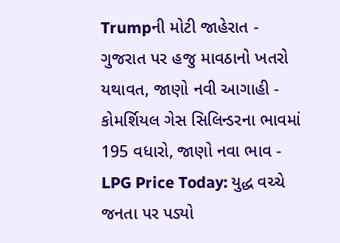Trumpની મોટી જાહેરાત -
ગુજરાત પર હજુ માવઠાનો ખતરો યથાવત, જાણો નવી આગાહી -
કોમર્શિયલ ગેસ સિલિન્ડરના ભાવમાં 195 વધારો, જાણો નવા ભાવ -
LPG Price Today: યુદ્ધ વચ્ચે જનતા પર પડ્યો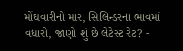મોંઘવારીનો માર, સિલિન્ડરના ભાવમાં વધારો, જાણો શું છે લેટેસ્ટ રેટ? -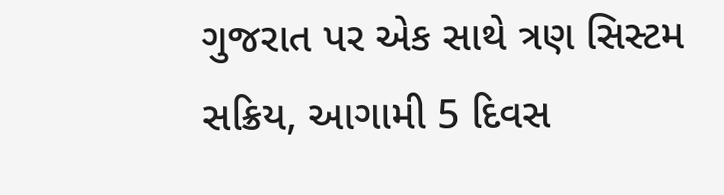ગુજરાત પર એક સાથે ત્રણ સિસ્ટમ સક્રિય, આગામી 5 દિવસ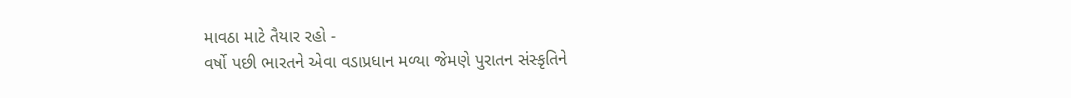માવઠા માટે તૈયાર રહો -
વર્ષો પછી ભારતને એવા વડાપ્રધાન મળ્યા જેમણે પુરાતન સંસ્કૃતિને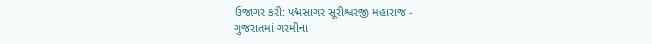ઉજાગર કરી: પદ્મસાગર સૂરીશ્વરજી મહારાજ -
ગુજરાતમાં ગરમીના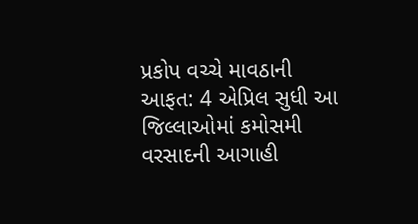પ્રકોપ વચ્ચે માવઠાની આફત: 4 એપ્રિલ સુધી આ જિલ્લાઓમાં કમોસમી વરસાદની આગાહી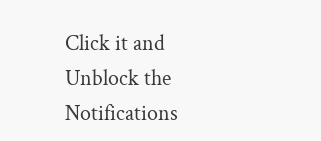Click it and Unblock the Notifications